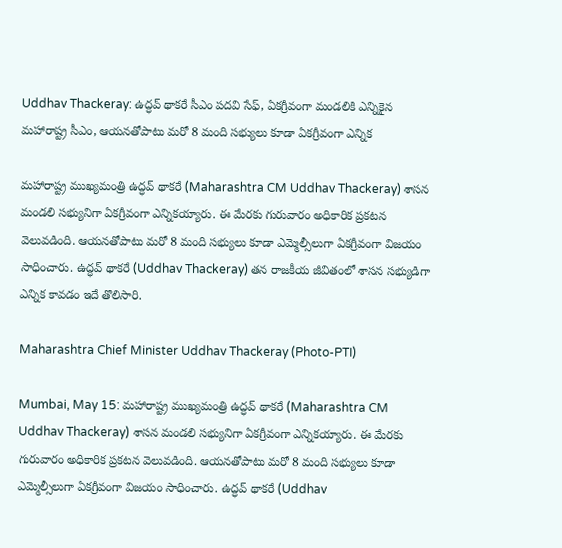Uddhav Thackeray: ఉద్ధవ్ థాకరే సీఎం పదవి సేఫ్, ఏకగ్రీవంగా మండలికి ఎన్నికైన మహారాష్ట్ర సీఎం, ఆయనతోపాటు మరో 8 మంది సభ్యులు కూడా ఏకగ్రీవంగా ఎన్నిక

మహారాష్ట్ర ముఖ్యమంత్రి ఉద్ధవ్ థాకరే (Maharashtra CM Uddhav Thackeray) శాసన మండలి సభ్యునిగా ఏకగ్రీవంగా ఎన్నికయ్యారు. ఈ మేరకు గురువారం అధికారిక ప్రకటన వెలువడింది. ఆయనతోపాటు మరో 8 మంది సభ్యులు కూడా ఎమ్మెల్సీలుగా ఏకగ్రీవంగా విజయం సాధించారు. ఉద్ధవ్ థాకరే (Uddhav Thackeray) తన రాజకీయ జీవితంలో శాసన సభ్యుడిగా ఎన్నిక కావడం ఇదే తొలిసారి.

Maharashtra Chief Minister Uddhav Thackeray (Photo-PTI)

Mumbai, May 15: మహారాష్ట్ర ముఖ్యమంత్రి ఉద్ధవ్ థాకరే (Maharashtra CM Uddhav Thackeray) శాసన మండలి సభ్యునిగా ఏకగ్రీవంగా ఎన్నికయ్యారు. ఈ మేరకు గురువారం అధికారిక ప్రకటన వెలువడింది. ఆయనతోపాటు మరో 8 మంది సభ్యులు కూడా ఎమ్మెల్సీలుగా ఏకగ్రీవంగా విజయం సాధించారు. ఉద్ధవ్ థాకరే (Uddhav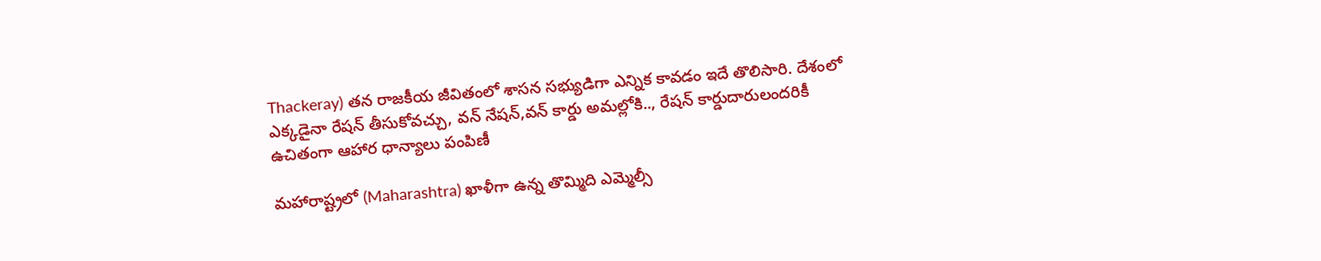Thackeray) తన రాజకీయ జీవితంలో శాసన సభ్యుడిగా ఎన్నిక కావడం ఇదే తొలిసారి. దేశంలో ఎక్కడైనా రేషన్ తీసుకోవచ్చు, వన్ నేషన్,వన్ కార్డు అమల్లోకి.., రేషన్ కార్డుదారులందరికీ ఉచితంగా ఆహార ధాన్యాలు పంపిణీ

మహారాష్ట్రలో (Maharashtra) ఖాళీగా ఉన్న తొమ్మిది ఎమ్మెల్సీ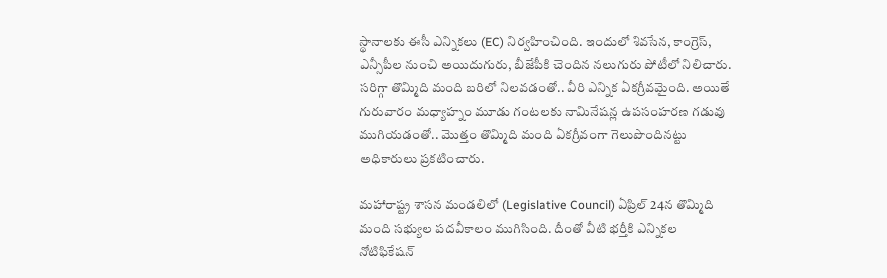స్థానాలకు ఈసీ ఎన్నికలు (EC) నిర్వహించింది. ఇందులో శివసేన, కాంగ్రెస్, ఎన్సీపీల నుంచి అయిదుగురు, బీజేపీకి చెందిన నలుగురు పోటీలో నిలిచారు. సరిగ్గా తొమ్మిది మంది బరిలో నిలవడంతో.. వీరి ఎన్నిక ఏకగ్రీవమైంది. అయితే గురువారం మధ్యాహ్నం మూడు గంటలకు నామినేషన్ల ఉపసంహరణ గడువు ముగియడంతో.. మొత్తం తొమ్మిది మంది ఏకగ్రీవంగా గెలుపొందినట్టు అధికారులు ప్రకటించారు.

మహారాష్ట్ర శాసన మండలిలో (Legislative Council) ఏప్రిల్‌ 24న తొమ్మిది మంది సభ్యుల పదవీకాలం ముగిసింది. దీంతో వీటి భర్తీకి ఎన్నికల నోటిఫికేషన్‌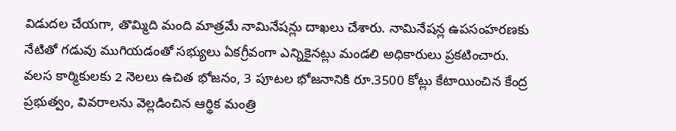విడుదల చేయగా, తొమ్మిది మంది మాత్రమే నామినేషన్లు దాఖలు చేశారు. నామినేషన్ల ఉపసంహరణకు నేటితో గడువు ముగియడంతో సభ్యులు ఏకగ్రీవంగా ఎన్నికైనట్లు మండలి అధికారులు ప్రకటించారు.  వలస కార్మికులకు 2 నెలలు ఉచిత భోజనం, 3 పూటల భోజనానికి రూ.3500 కోట్లు కేటాయించిన కేంద్ర ప్రభుత్వం, వివరాలను వెల్లడించిన ఆర్థిక మంత్రి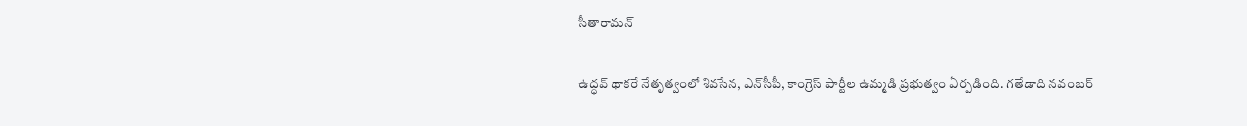సీతారామన్

ఉద్ధవ్‌ థాకరే నేతృత్వంలో శివసేన, ఎన్‌సీపీ, కాంగ్రెస్‌ పార్టీల ఉమ్మడి ప్రభుత్వం ఏర్పడింది. గతేడాది నవంబర్‌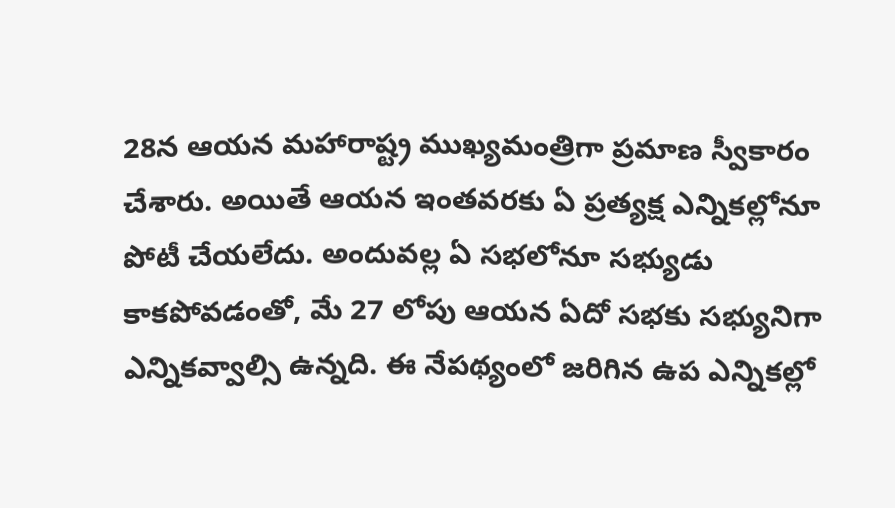28న ఆయన మహారాష్ట్ర ముఖ్యమంత్రిగా ప్రమాణ స్వీకారం చేశారు. అయితే ఆయన ఇంతవరకు ఏ ప్రత్యక్ష ఎన్నికల్లోనూ పోటీ చేయలేదు. అందువల్ల ఏ సభలోనూ సభ్యుడు కాకపోవడంతో, మే 27 లోపు ఆయన ఏదో సభకు సభ్యునిగా ఎన్నికవ్వాల్సి ఉన్నది. ఈ నేపథ్యంలో జరిగిన ఉప ఎన్నికల్లో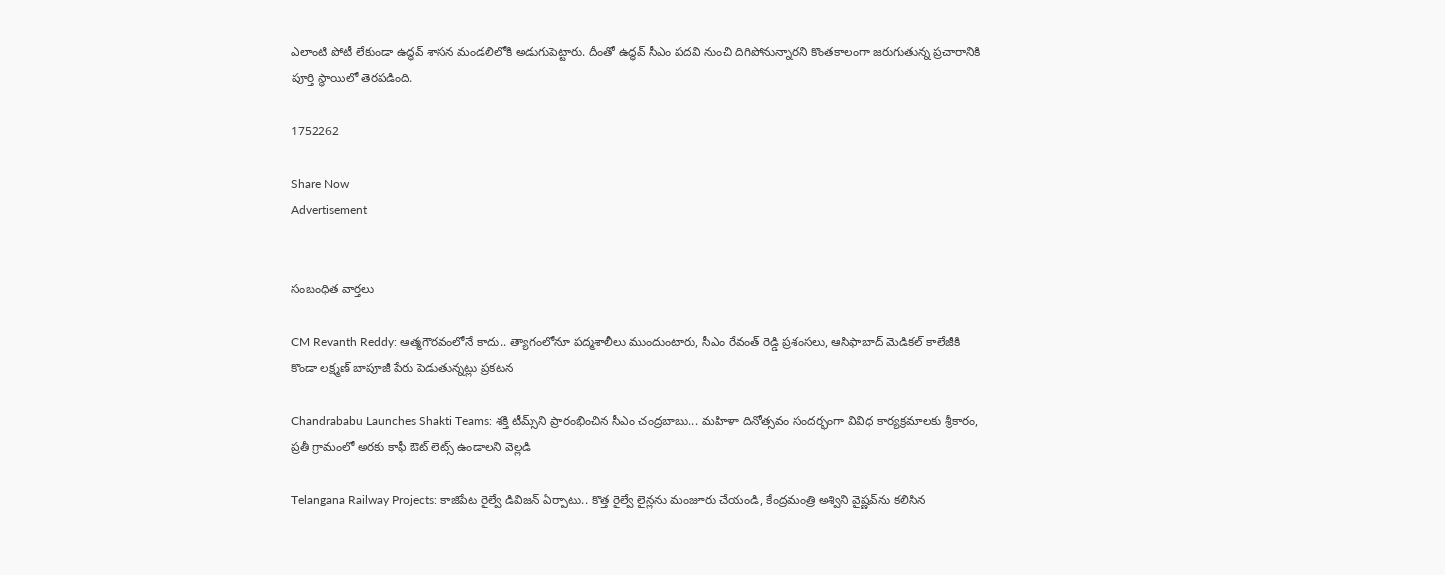ఎలాంటి పోటీ లేకుండా ఉద్ధవ్‌ శాసన మండలిలోకి అడుగుపెట్టారు. దీంతో ఉద్ధవ్‌ సీఎం పదవి నుంచి దిగిపోనున్నారని కొంతకాలంగా జరుగుతున్న ప్రచారానికి పూర్తి స్థాయిలో తెరపడింది.

1752262

Share Now
Advertisement


సంబంధిత వార్తలు

CM Revanth Reddy: ఆత్మగౌరవంలోనే కాదు.. త్యాగంలోనూ పద్మశాలీలు ముందుంటారు, సీఎం రేవంత్ రెడ్డి ప్రశంసలు, ఆసిఫాబాద్ మెడికల్ కాలేజీకి కొండా లక్ష్మణ్ బాపూజీ పేరు పెడుతున్నట్లు ప్రకటన

Chandrababu Launches Shakti Teams: శక్తి టీమ్స్‌ని ప్రారంభించిన సీఎం చంద్రబాబు... మహిళా దినోత్సవం సందర్భంగా వివిధ కార్యక్రమాలకు శ్రీకారం, ప్రతీ గ్రామంలో అరకు కాఫీ ఔట్ లెట్స్‌ ఉండాలని వెల్లడి

Telangana Railway Projects: కాజిపేట రైల్వే డివిజన్ ఏర్పాటు.. కొత్త రైల్వే లైన్లను మంజూరు చేయండి, కేంద్రమంత్రి అశ్విని వైష్ణవ్‌ను కలిసిన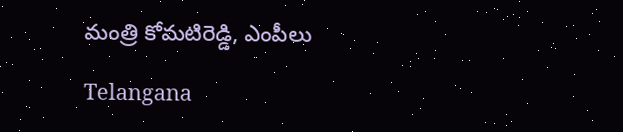మంత్రి కోమటిరెడ్డి, ఎంపీలు

Telangana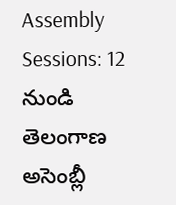Assembly Sessions: 12 నుండి తెలంగాణ అసెంబ్లీ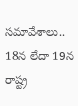సమావేశాలు.. 18న లేదా 19న రాష్ట్ర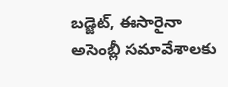బడ్జెట్, ఈసారైనా అసెంబ్లీ సమావేశాలకు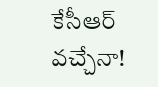కేసీఆర్ వచ్చేనా!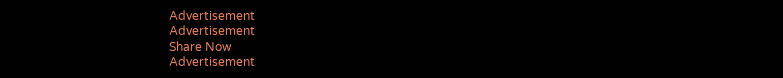Advertisement
Advertisement
Share Now
Advertisement